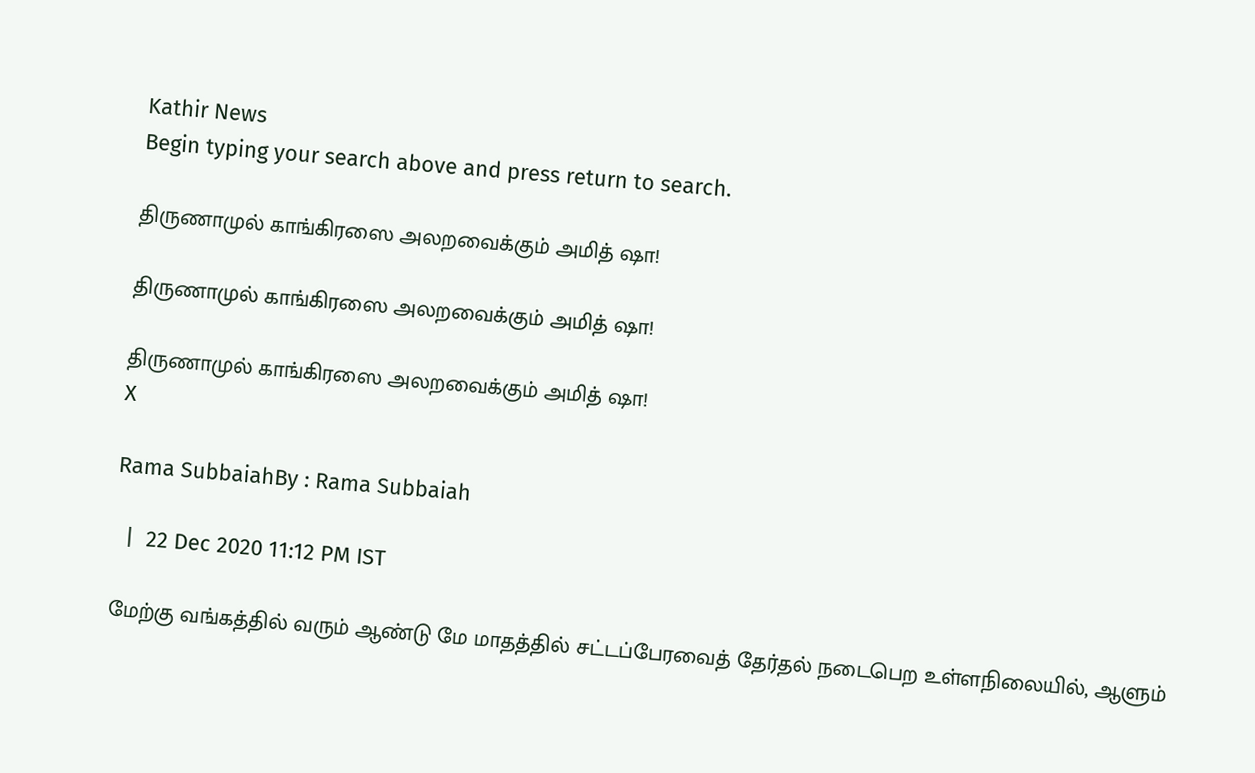Kathir News
Begin typing your search above and press return to search.

திருணாமுல் காங்கிரஸை அலறவைக்கும் அமித் ஷா!

திருணாமுல் காங்கிரஸை அலறவைக்கும் அமித் ஷா!

திருணாமுல் காங்கிரஸை அலறவைக்கும் அமித் ஷா!
X

Rama SubbaiahBy : Rama Subbaiah

  |  22 Dec 2020 11:12 PM IST

மேற்கு வங்கத்தில் வரும் ஆண்டு மே மாதத்தில் சட்டப்பேரவைத் தேர்தல் நடைபெற உள்ளநிலையில், ஆளும்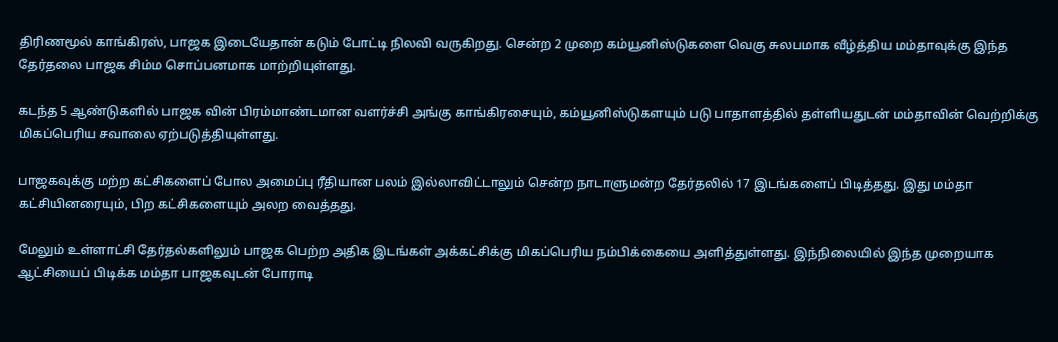திரிணமூல் காங்கிரஸ், பாஜக இடையேதான் கடும் போட்டி நிலவி வருகிறது. சென்ற 2 முறை கம்யூனிஸ்டுகளை வெகு சுலபமாக வீழ்த்திய மம்தாவுக்கு இந்த தேர்தலை பாஜக சிம்ம சொப்பனமாக மாற்றியுள்ளது.

கடந்த 5 ஆண்டுகளில் பாஜக வின் பிரம்மாண்டமான வளர்ச்சி அங்கு காங்கிரசையும், கம்யூனிஸ்டுகளயும் படு பாதாளத்தில் தள்ளியதுடன் மம்தாவின் வெற்றிக்கு மிகப்பெரிய சவாலை ஏற்படுத்தியுள்ளது.

பாஜகவுக்கு மற்ற கட்சிகளைப் போல அமைப்பு ரீதியான பலம் இல்லாவிட்டாலும் சென்ற நாடாளுமன்ற தேர்தலில் 17 இடங்களைப் பிடித்தது. இது மம்தா கட்சியினரையும், பிற கட்சிகளையும் அலற வைத்தது.

மேலும் உள்ளாட்சி தேர்தல்களிலும் பாஜக பெற்ற அதிக இடங்கள் அக்கட்சிக்கு மிகப்பெரிய நம்பிக்கையை அளித்துள்ளது. இந்நிலையில் இந்த முறையாக ஆட்சியைப் பிடிக்க மம்தா பாஜகவுடன் போராடி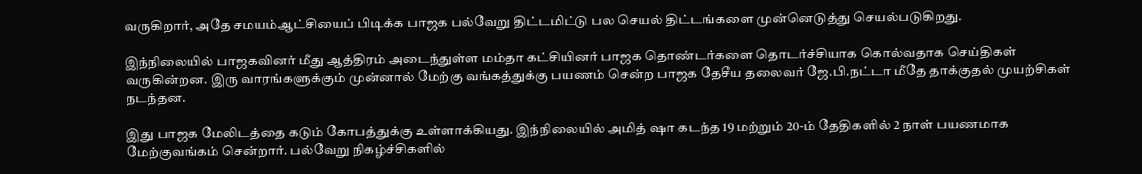வருகிறார், அதே சமயம்ஆட்சியைப் பிடிக்க பாஜக பல்வேறு திட்டமிட்டு பல செயல் திட்டங்களை முன்னெடுத்து செயல்படுகிறது.

இந்நிலையில் பாஜகவினர் மீது ஆத்திரம் அடைந்துள்ள மம்தா கட்சியினர் பாஜக தொண்டர்களை தொடர்ச்சியாக கொல்வதாக செய்திகள் வருகின்றன. இரு வாரங்களுக்கும் முன்னால் மேற்கு வங்கத்துக்கு பயணம் சென்ற பாஜக தேசீய தலைவர் ஜே.பி.நட்டா மீதே தாக்குதல் முயற்சிகள் நடந்தன.

இது பாஜக மேலிடத்தை கடும் கோபத்துக்கு உள்ளாக்கியது. இந்நிலையில் அமித் ஷா கடந்த 19 மற்றும் 20-ம் தேதிகளில் 2 நாள் பயணமாக மேற்குவங்கம் சென்றார். பல்வேறு நிகழ்ச்சிகளில்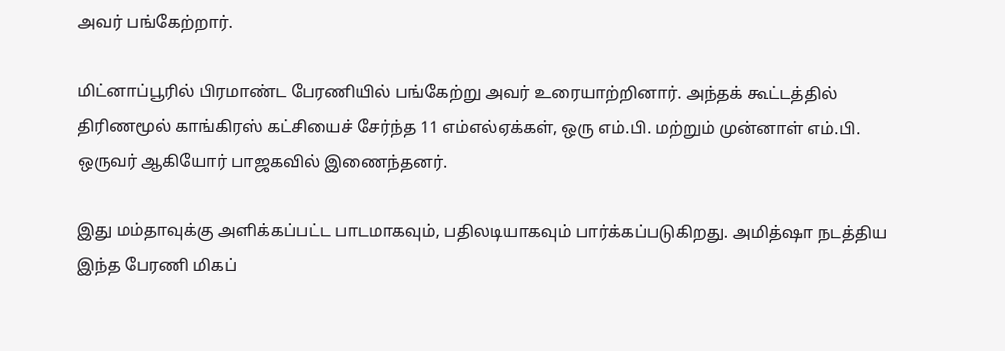அவர் பங்கேற்றார்.

மிட்னாப்பூரில் பிரமாண்ட பேரணியில் பங்கேற்று அவர் உரையாற்றினார். அந்தக் கூட்டத்தில் திரிணமூல் காங்கிரஸ் கட்சியைச் சேர்ந்த 11 எம்எல்ஏக்கள், ஒரு எம்.பி. மற்றும் முன்னாள் எம்.பி. ஒருவர் ஆகியோர் பாஜகவில் இணைந்தனர்.

இது மம்தாவுக்கு அளிக்கப்பட்ட பாடமாகவும், பதிலடியாகவும் பார்க்கப்படுகிறது. அமித்ஷா நடத்திய இந்த பேரணி மிகப்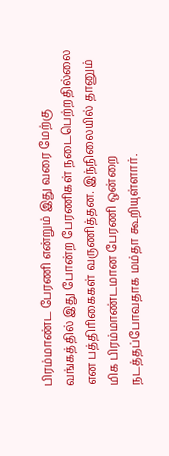பிரம்மாண்ட பேரணி என்றும் இது வரை மேற்கு வங்கத்தில் இது போன்ற பேரணிகள் நடைபெற்றதில்லை என பத்திரிகைகள் வருணித்தன. இந்நிலையில் தானும் மிக பிரம்மாண்டமான பேரணி ஒன்றை நடத்தப்போவதாக மம்தா கூறியுள்ளார்.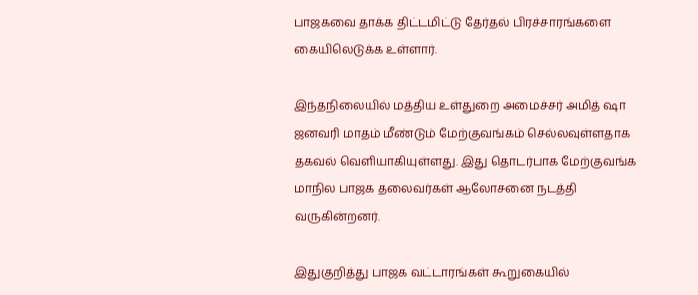பாஜகவை தாக்க திட்டமிட்டு தேர்தல் பிரச்சாரங்களை கையிலெடுக்க உள்ளார்.

இந்தநிலையில் மத்திய உள்துறை அமைச்சர் அமித் ஷா ஜனவரி மாதம் மீண்டும் மேற்குவங்கம் செல்லவுள்ளதாக தகவல் வெளியாகியுள்ளது. இது தொடர்பாக மேற்குவங்க மாநில பாஜக தலைவர்கள் ஆலோசனை நடத்தி வருகின்றனர்.

இதுகுறித்து பாஜக வட்டாரங்கள் கூறுகையில்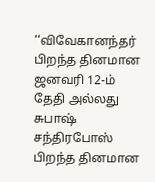‘‘விவேகானந்தர் பிறந்த தினமான ஜனவரி 12-ம் தேதி அல்லது சுபாஷ் சந்திரபோஸ் பிறந்த தினமான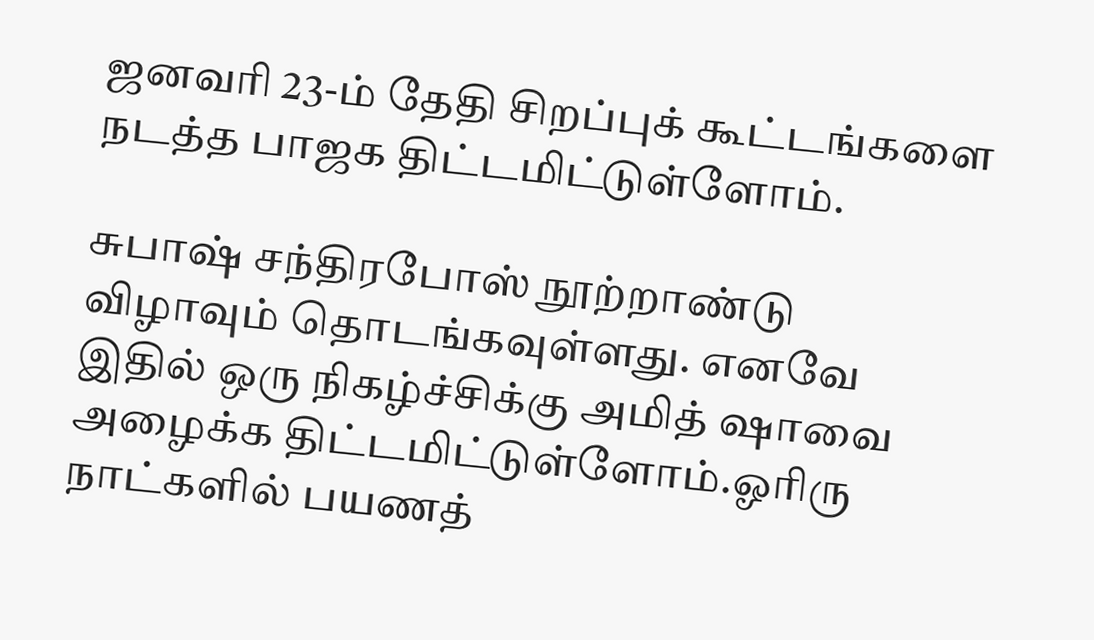ஜனவரி 23-ம் தேதி சிறப்புக் கூட்டங்களை நடத்த பாஜக திட்டமிட்டுள்ளோம்.

சுபாஷ் சந்திரபோஸ் நூற்றாண்டு விழாவும் தொடங்கவுள்ளது. எனவே இதில் ஒரு நிகழ்ச்சிக்கு அமித் ஷாவை அழைக்க திட்டமிட்டுள்ளோம்.ஓரிரு நாட்களில் பயணத்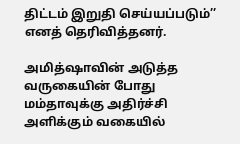திட்டம் இறுதி செய்யப்படும்’’ எனத் தெரிவித்தனர்.

அமித்ஷாவின் அடுத்த வருகையின் போது மம்தாவுக்கு அதிர்ச்சி அளிக்கும் வகையில்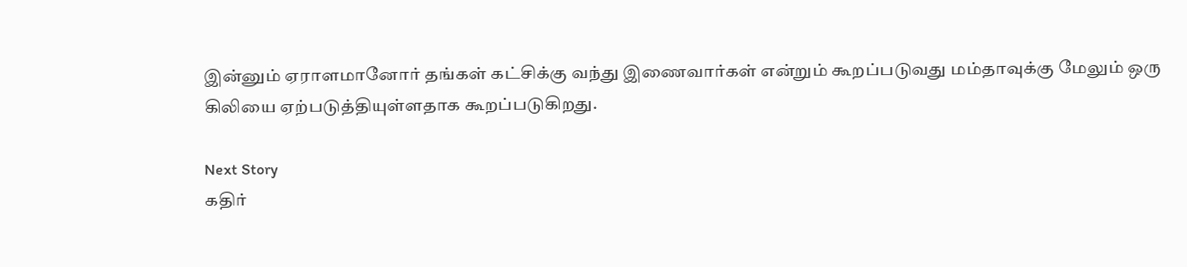இன்னும் ஏராளமானோர் தங்கள் கட்சிக்கு வந்து இணைவார்கள் என்றும் கூறப்படுவது மம்தாவுக்கு மேலும் ஒரு கிலியை ஏற்படுத்தியுள்ளதாக கூறப்படுகிறது.

Next Story
கதிர்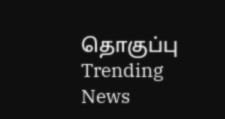தொகுப்பு
Trending News